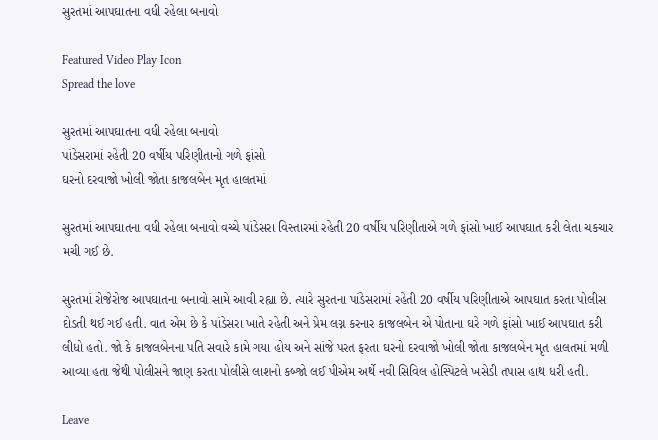સુરતમાં આપઘાતના વધી રહેલા બનાવો

Featured Video Play Icon
Spread the love

સુરતમાં આપઘાતના વધી રહેલા બનાવો
પાંડેસરામાં રહેતી 20 વર્ષીય પરિણીતાનો ગળે ફાંસો
ઘરનો દરવાજો ખોલી જોતા કાજલબેન મૃત હાલતમાં

સુરતમાં આપઘાતના વધી રહેલા બનાવો વચ્ચે પાંડેસરા વિસ્તારમાં રહેતી 20 વર્ષીય પરિણીતાએ ગળે ફાંસો ખાઈ આપઘાત કરી લેતા ચકચાર મચી ગઈ છે.

સુરતમાં રોજેરોજ આપઘાતના બનાવો સામે આવી રહ્યા છે. ત્યારે સુરતના પાંડેસરામાં રહેતી 20 વર્ષીય પરિણીતાએ આપઘાત કરતા પોલીસ દોડતી થઈ ગઈ હતી. વાત એમ છે કે પાંડેસરા ખાતે રહેતી અને પ્રેમ લગ્ન કરનાર કાજલબેન એ પોતાના ઘરે ગળે ફાંસો ખાઈ આપઘાત કરી લીધો હતો. જો કે કાજલબેનના પતિ સવારે કામે ગયા હોય અને સાંજે પરત ફરતા ઘરનો દરવાજો ખોલી જોતા કાજલબેન મૃત હાલતમાં મળી આવ્યા હતા જેથી પોલીસને જાણ કરતા પોલીસે લાશનો કબ્જો લઈ પીએમ અર્થે નવી સિવિલ હોસ્પિટલે ખસેડી તપાસ હાથ ધરી હતી.

Leave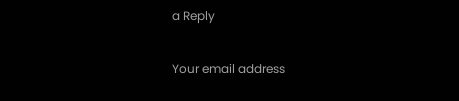a Reply

Your email address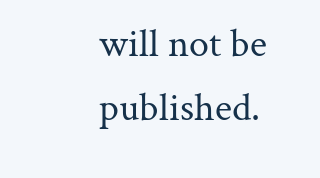will not be published.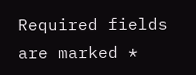Required fields are marked *